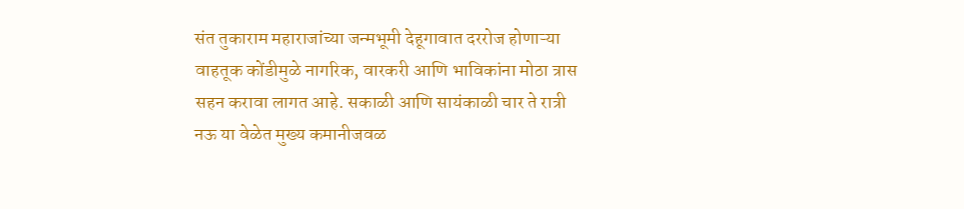संत तुकाराम महाराजांच्या जन्मभूमी देहूगावात दररोज होणाऱ्या वाहतूक कोंडीमुळे नागरिक, वारकरी आणि भाविकांना मोठा त्रास सहन करावा लागत आहे. सकाळी आणि सायंकाळी चार ते रात्री नऊ या वेळेत मुख्य कमानीजवळ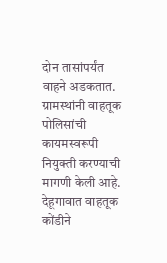दोन तासांपर्यंत वाहने अडकतात. ग्रामस्थांनी वाहतूक पोलिसांची कायमस्वरूपी नियुक्ती करण्याची मागणी केली आहे.
देहूगावात वाहतूक कोंडीने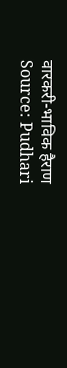वारकरी-भाविक हैराण
Source: Pudhari